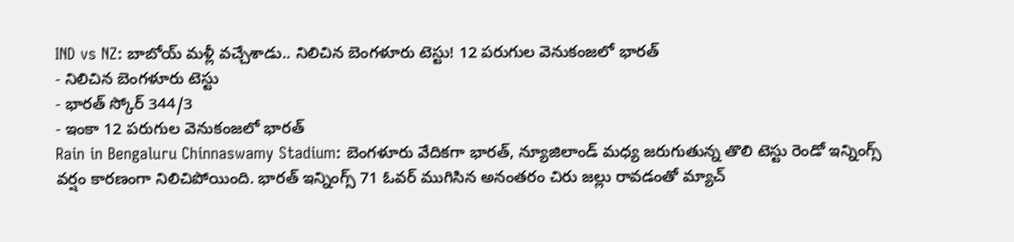IND vs NZ: బాబోయ్ మళ్లీ వచ్చేశాడు.. నిలిచిన బెంగళూరు టెస్టు! 12 పరుగుల వెనుకంజలో భారత్
- నిలిచిన బెంగళూరు టెస్టు
- భారత్ స్కోర్ 344/3
- ఇంకా 12 పరుగుల వెనుకంజలో భారత్
Rain in Bengaluru Chinnaswamy Stadium: బెంగళూరు వేదికగా భారత్, న్యూజిలాండ్ మధ్య జరుగుతున్న తొలి టెస్టు రెండో ఇన్నింగ్స్ వర్షం కారణంగా నిలిచిపోయింది. భారత్ ఇన్నింగ్స్ 71 ఓవర్ ముగిసిన అనంతరం చిరు జల్లు రావడంతో మ్యాచ్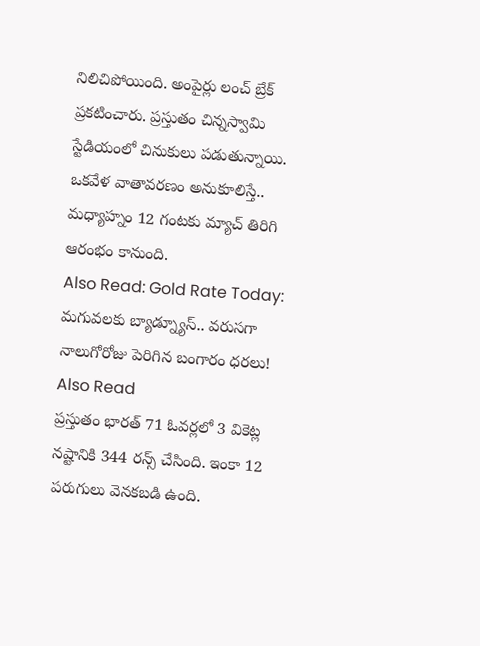నిలిచిపోయింది. అంపైర్లు లంచ్ బ్రేక్ ప్రకటించారు. ప్రస్తుతం చిన్నస్వామి స్టేడియంలో చినుకులు పడుతున్నాయి. ఒకవేళ వాతావరణం అనుకూలిస్తే.. మధ్యాహ్నం 12 గంటకు మ్యాచ్ తిరిగి ఆరంభం కానుంది.
Also Read: Gold Rate Today: మగువలకు బ్యాడ్న్యూస్.. వరుసగా నాలుగోరోజు పెరిగిన బంగారం ధరలు!
Also Read
ప్రస్తుతం భారత్ 71 ఓవర్లలో 3 వికెట్ల నష్టానికి 344 రన్స్ చేసింది. ఇంకా 12 పరుగులు వెనకబడి ఉంది.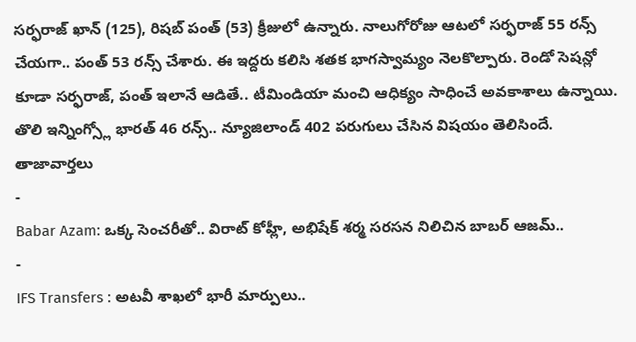సర్ఫరాజ్ ఖాన్ (125), రిషబ్ పంత్ (53) క్రీజులో ఉన్నారు. నాలుగోరోజు ఆటలో సర్ఫరాజ్ 55 రన్స్ చేయగా.. పంత్ 53 రన్స్ చేశారు. ఈ ఇద్దరు కలిసి శతక భాగస్వామ్యం నెలకొల్పారు. రెండో సెషన్లో కూడా సర్ఫరాజ్, పంత్ ఇలానే ఆడితే.. టీమిండియా మంచి ఆధిక్యం సాధించే అవకాశాలు ఉన్నాయి. తొలి ఇన్నింగ్స్లో భారత్ 46 రన్స్.. న్యూజిలాండ్ 402 పరుగులు చేసిన విషయం తెలిసిందే.
తాజావార్తలు
-
Babar Azam: ఒక్క సెంచరీతో.. విరాట్ కోహ్లీ, అభిషేక్ శర్మ సరసన నిలిచిన బాబర్ ఆజమ్..
-
IFS Transfers : అటవీ శాఖలో భారీ మార్పులు..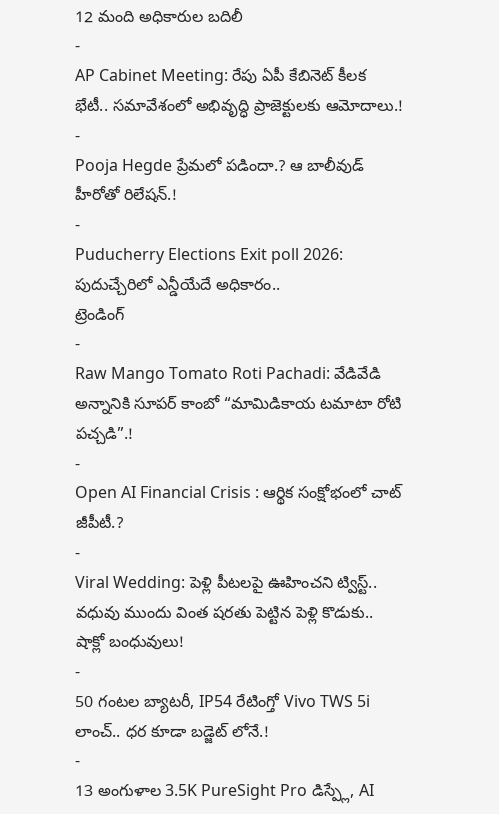12 మంది అధికారుల బదిలీ
-
AP Cabinet Meeting: రేపు ఏపీ కేబినెట్ కీలక భేటీ.. సమావేశంలో అభివృద్ధి ప్రాజెక్టులకు ఆమోదాలు.!
-
Pooja Hegde ప్రేమలో పడిందా.? ఆ బాలీవుడ్ హీరోతో రిలేషన్.!
-
Puducherry Elections Exit poll 2026: పుదుచ్చేరిలో ఎన్డీయేదే అధికారం..
ట్రెండింగ్
-
Raw Mango Tomato Roti Pachadi: వేడివేడి అన్నానికి సూపర్ కాంబో “మామిడికాయ టమాటా రోటి పచ్చడి”.!
-
Open AI Financial Crisis : ఆర్థిక సంక్షోభంలో చాట్ జీపీటీ.?
-
Viral Wedding: పెళ్లి పీటలపై ఊహించని ట్విస్ట్.. వధువు ముందు వింత షరతు పెట్టిన పెళ్లి కొడుకు.. షాక్లో బంధువులు!
-
50 గంటల బ్యాటరీ, IP54 రేటింగ్తో Vivo TWS 5i లాంచ్.. ధర కూడా బడ్జెట్ లోనే.!
-
13 అంగుళాల 3.5K PureSight Pro డిస్ప్లే, AI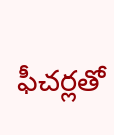ఫీచర్లతో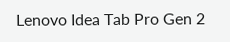Lenovo Idea Tab Pro Gen 2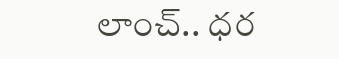లాంచ్.. ధర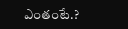ఎంతంటే.?